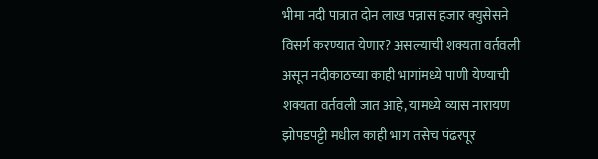भीमा नदी पात्रात दोन लाख पन्नास हजार क्युसेसने विसर्ग करण्यात येणार? असल्याची शक्यता वर्तवली असून नदीकाठच्या काही भागांमध्ये पाणी येण्याची शक्यता वर्तवली जात आहे, यामध्ये व्यास नारायण झोपडपट्टी मधील काही भाग तसेच पंढरपूर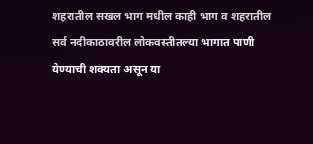शहरातील सखल भाग मधील काही भाग व शहरातील सर्व नदीकाठावरील लोकवस्तीतल्या भागात पाणी येण्याची शक्यता असून या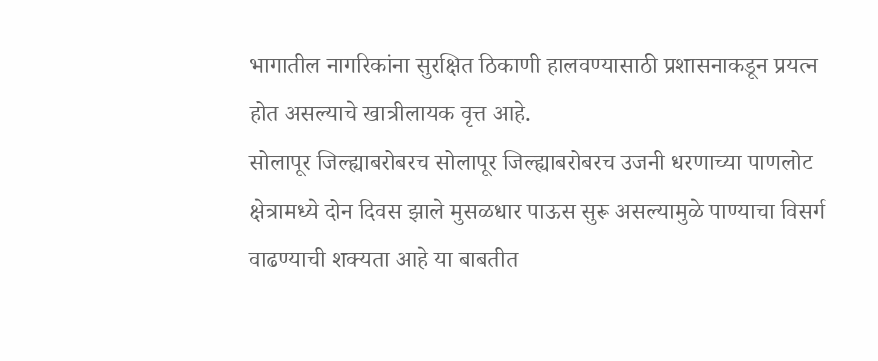भागातील नागरिकांना सुरक्षित ठिकाणी हालवण्यासाठी प्रशासनाकडून प्रयत्न होत असल्याचे खात्रीलायक वृत्त आहे.
सोलापूर जिल्ह्याबरोबरच सोलापूर जिल्ह्याबरोबरच उजनी धरणाच्या पाणलोट क्षेत्रामध्ये दोन दिवस झाले मुसळधार पाऊस सुरू असल्यामुळे पाण्याचा विसर्ग वाढण्याची शक्यता आहे या बाबतीत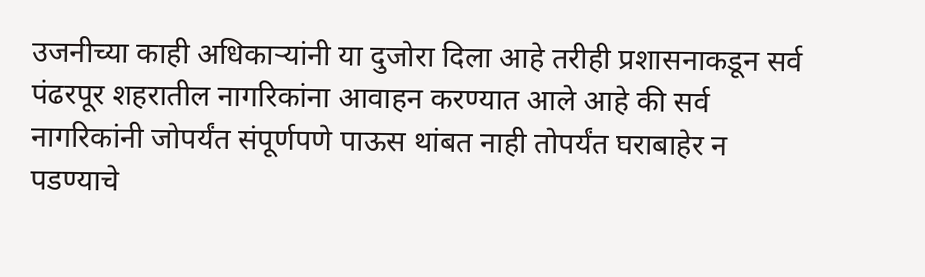उजनीच्या काही अधिकाऱ्यांनी या दुजोरा दिला आहे तरीही प्रशासनाकडून सर्व पंढरपूर शहरातील नागरिकांना आवाहन करण्यात आले आहे की सर्व नागरिकांनी जोपर्यंत संपूर्णपणे पाऊस थांबत नाही तोपर्यंत घराबाहेर न पडण्याचे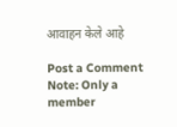आवाहन केले आहे

Post a Comment
Note: Only a member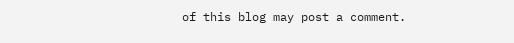of this blog may post a comment.